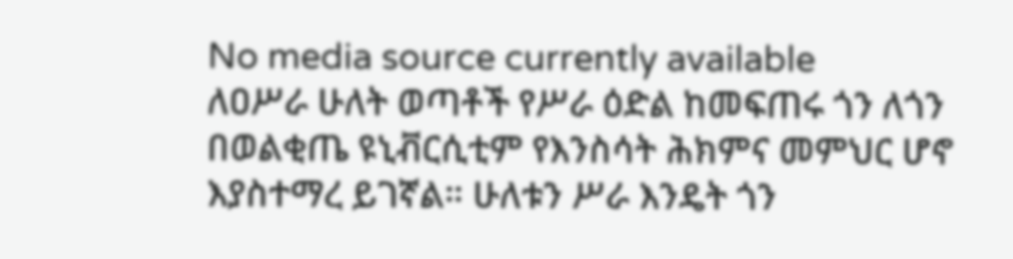No media source currently available
ለዐሥራ ሁለት ወጣቶች የሥራ ዕድል ከመፍጠሩ ጎን ለጎን በወልቂጤ ዩኒቭርሲቲም የእንስሳት ሕክምና መምህር ሆኖ እያስተማረ ይገኛል። ሁለቱን ሥራ እንዴት ጎን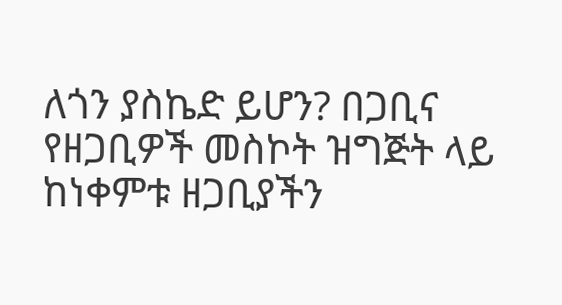ለጎን ያስኬድ ይሆን? በጋቢና የዘጋቢዎች መስኮት ዝግጅት ላይ ከነቀምቱ ዘጋቢያችን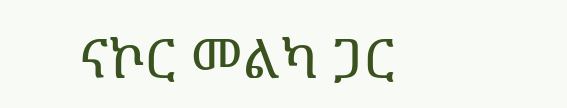ናኮር መልካ ጋር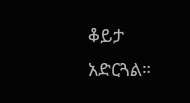ቆይታ አድርጓል።